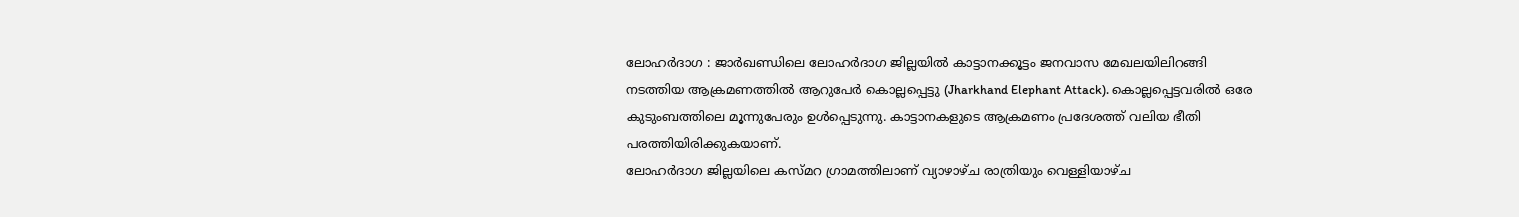ലോഹർദാഗ : ജാർഖണ്ഡിലെ ലോഹർദാഗ ജില്ലയിൽ കാട്ടാനക്കൂട്ടം ജനവാസ മേഖലയിലിറങ്ങി നടത്തിയ ആക്രമണത്തിൽ ആറുപേർ കൊല്ലപ്പെട്ടു (Jharkhand Elephant Attack). കൊല്ലപ്പെട്ടവരിൽ ഒരേ കുടുംബത്തിലെ മൂന്നുപേരും ഉൾപ്പെടുന്നു. കാട്ടാനകളുടെ ആക്രമണം പ്രദേശത്ത് വലിയ ഭീതി പരത്തിയിരിക്കുകയാണ്.
ലോഹർദാഗ ജില്ലയിലെ കസ്മറ ഗ്രാമത്തിലാണ് വ്യാഴാഴ്ച രാത്രിയും വെള്ളിയാഴ്ച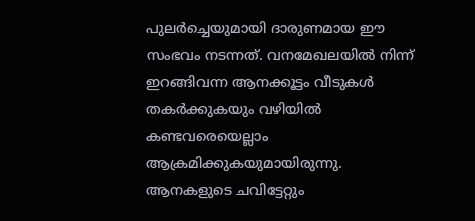പുലർച്ചെയുമായി ദാരുണമായ ഈ സംഭവം നടന്നത്. വനമേഖലയിൽ നിന്ന് ഇറങ്ങിവന്ന ആനക്കൂട്ടം വീടുകൾ തകർക്കുകയും വഴിയിൽ കണ്ടവരെയെല്ലാം ആക്രമിക്കുകയുമായിരുന്നു. ആനകളുടെ ചവിട്ടേറ്റും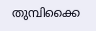തുമ്പിക്കൈ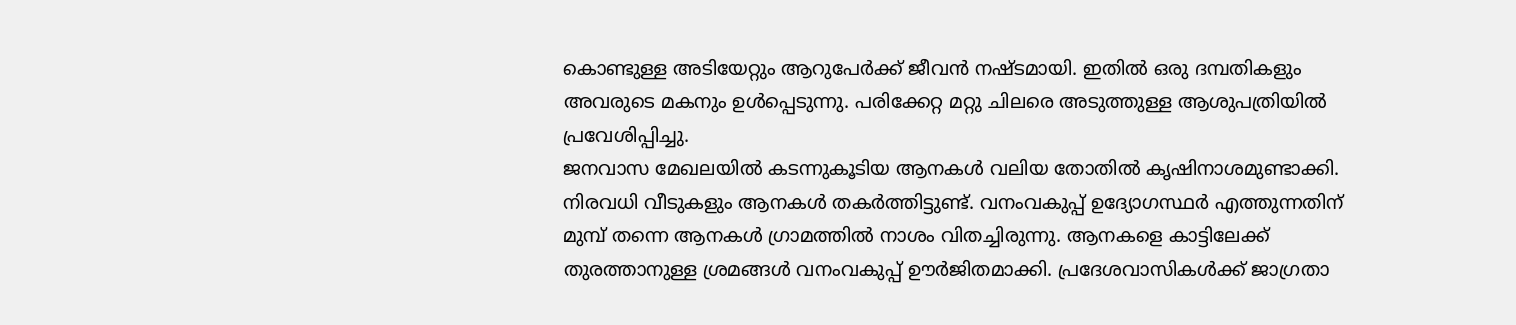കൊണ്ടുള്ള അടിയേറ്റും ആറുപേർക്ക് ജീവൻ നഷ്ടമായി. ഇതിൽ ഒരു ദമ്പതികളും അവരുടെ മകനും ഉൾപ്പെടുന്നു. പരിക്കേറ്റ മറ്റു ചിലരെ അടുത്തുള്ള ആശുപത്രിയിൽ പ്രവേശിപ്പിച്ചു.
ജനവാസ മേഖലയിൽ കടന്നുകൂടിയ ആനകൾ വലിയ തോതിൽ കൃഷിനാശമുണ്ടാക്കി. നിരവധി വീടുകളും ആനകൾ തകർത്തിട്ടുണ്ട്. വനംവകുപ്പ് ഉദ്യോഗസ്ഥർ എത്തുന്നതിന് മുമ്പ് തന്നെ ആനകൾ ഗ്രാമത്തിൽ നാശം വിതച്ചിരുന്നു. ആനകളെ കാട്ടിലേക്ക് തുരത്താനുള്ള ശ്രമങ്ങൾ വനംവകുപ്പ് ഊർജിതമാക്കി. പ്രദേശവാസികൾക്ക് ജാഗ്രതാ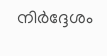നിർദ്ദേശം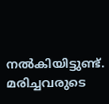നൽകിയിട്ടുണ്ട്. മരിച്ചവരുടെ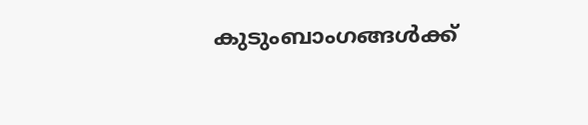കുടുംബാംഗങ്ങൾക്ക്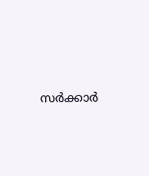സർക്കാർ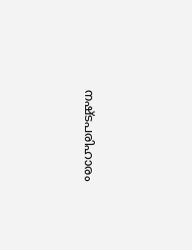നഷ്ടപരിഹാരം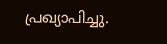പ്രഖ്യാപിച്ചു.